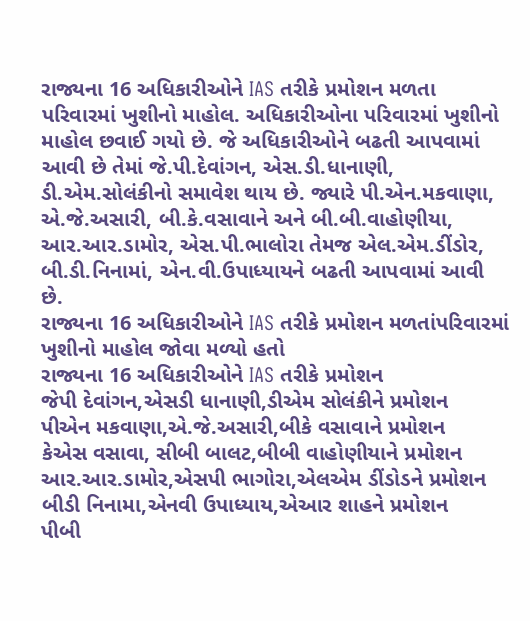રાજ્યના 16 અધિકારીઓને IAS તરીકે પ્રમોશન મળતા પરિવારમાં ખુશીનો માહોલ. અધિકારીઓના પરિવારમાં ખુશીનો માહોલ છવાઈ ગયો છે. જે અધિકારીઓને બઢતી આપવામાં આવી છે તેમાં જે.પી.દેવાંગન, એસ.ડી.ધાનાણી, ડી.એમ.સોલંકીનો સમાવેશ થાય છે. જ્યારે પી.એન.મકવાણા, એ.જે.અસારી, બી.કે.વસાવાને અને બી.બી.વાહોણીયા, આર.આર.ડામોર, એસ.પી.ભાલોરા તેમજ એલ.એમ.ડીંડોર, બી.ડી.નિનામાં, એન.વી.ઉપાધ્યાયને બઢતી આપવામાં આવી છે.
રાજ્યના 16 અધિકારીઓને IAS તરીકે પ્રમોશન મળતાંપરિવારમાં ખુશીનો માહોલ જોવા મળ્યો હતો
રાજ્યના 16 અધિકારીઓને IAS તરીકે પ્રમોશન
જેપી દેવાંગન,એસડી ધાનાણી,ડીએમ સોલંકીને પ્રમોશન
પીએન મકવાણા,એ.જે.અસારી,બીકે વસાવાને પ્રમોશન
કેએસ વસાવા, સીબી બાલટ,બીબી વાહોણીયાને પ્રમોશન
આર.આર.ડામોર,એસપી ભાગોરા,એલએમ ડીંડોડને પ્રમોશન
બીડી નિનામા,એનવી ઉપાધ્યાય,એઆર શાહને પ્રમોશન
પીબી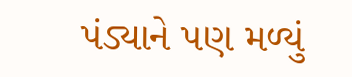પંડ્યાને પણ મળ્યું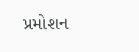પ્રમોશન